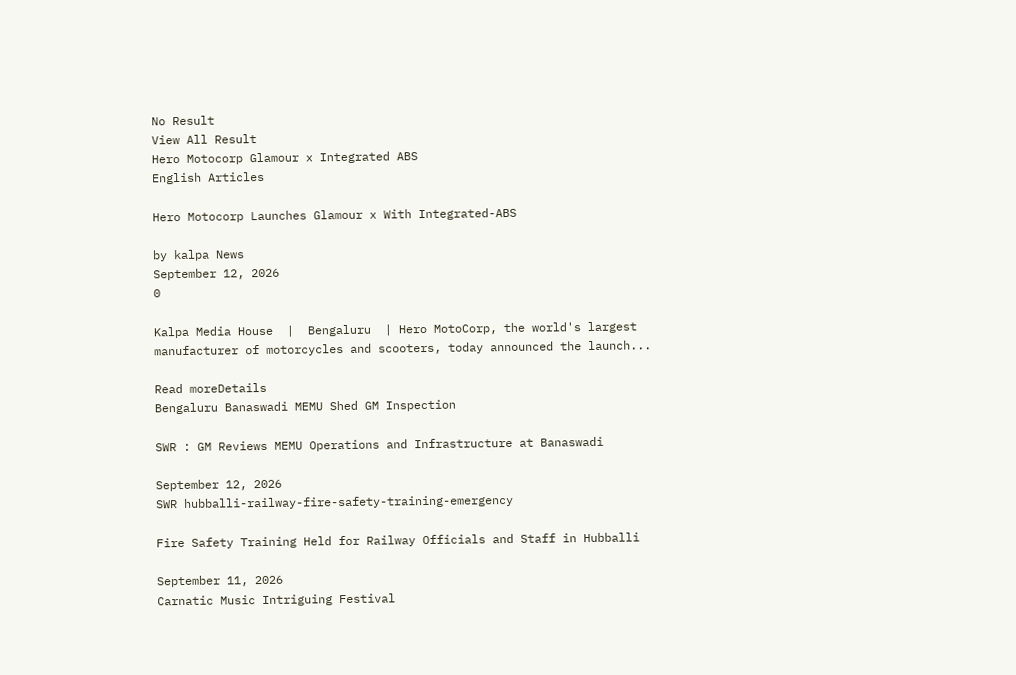No Result
View All Result
Hero Motocorp Glamour x Integrated ABS
English Articles

Hero Motocorp Launches Glamour x With Integrated-ABS

by kalpa News
September 12, 2026
0

Kalpa Media House  |  Bengaluru  | Hero MotoCorp, the world's largest manufacturer of motorcycles and scooters, today announced the launch...

Read moreDetails
Bengaluru Banaswadi MEMU Shed GM Inspection

SWR : GM Reviews MEMU Operations and Infrastructure at Banaswadi

September 12, 2026
SWR hubballi-railway-fire-safety-training-emergency

Fire Safety Training Held for Railway Officials and Staff in Hubballi

September 11, 2026
Carnatic Music Intriguing Festival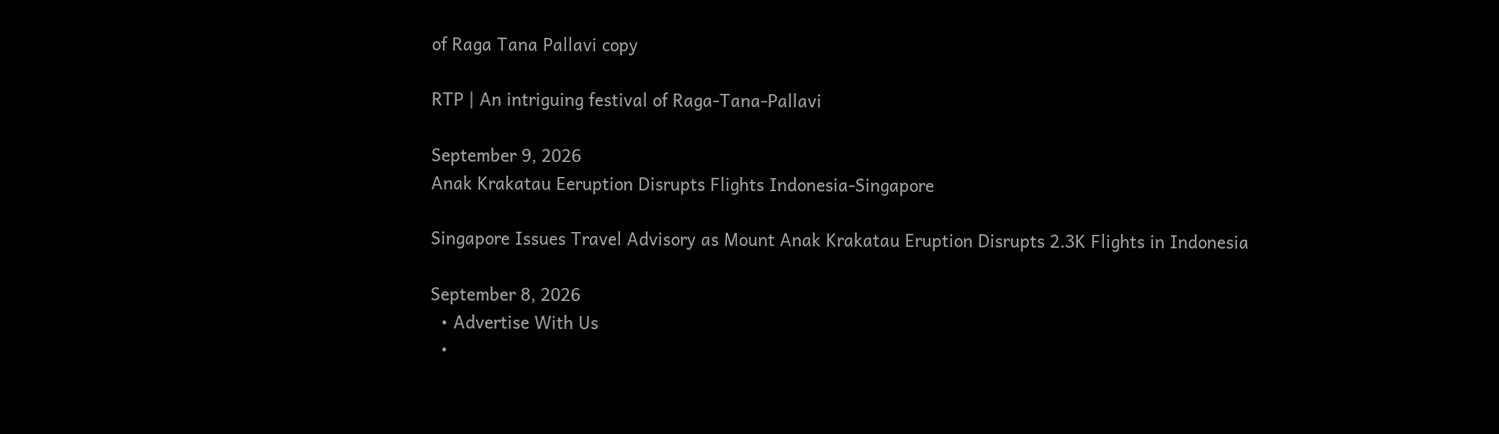of Raga Tana Pallavi copy

RTP | An intriguing festival of Raga-Tana-Pallavi

September 9, 2026
Anak Krakatau Eeruption Disrupts Flights Indonesia-Singapore

Singapore Issues Travel Advisory as Mount Anak Krakatau Eruption Disrupts 2.3K Flights in Indonesia

September 8, 2026
  • Advertise With Us
  •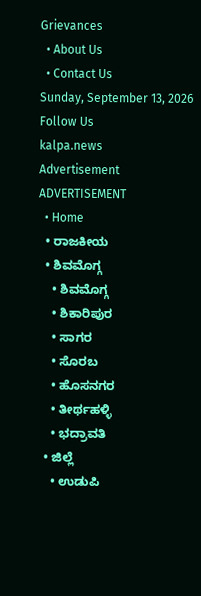Grievances
  • About Us
  • Contact Us
Sunday, September 13, 2026
Follow Us
kalpa.news
Advertisement
ADVERTISEMENT
  • Home
  • ರಾಜಕೀಯ
  • ಶಿವಮೊಗ್ಗ
    • ಶಿವಮೊಗ್ಗ
    • ಶಿಕಾರಿಪುರ
    • ಸಾಗರ
    • ಸೊರಬ
    • ಹೊಸನಗರ
    • ತೀರ್ಥಹಳ್ಳಿ
    • ಭದ್ರಾವತಿ
  • ಜಿಲ್ಲೆ
    • ಉಡುಪಿ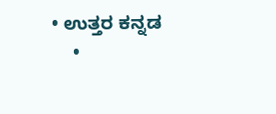• ಉತ್ತರ ಕನ್ನಡ
    •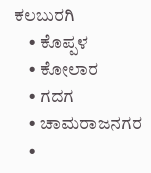ಕಲಬುರಗಿ
    • ಕೊಪ್ಪಳ
    • ಕೋಲಾರ
    • ಗದಗ
    • ಚಾಮರಾಜನಗರ
    •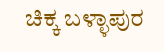ಚಿಕ್ಕ ಬಳ್ಳಾಪುರ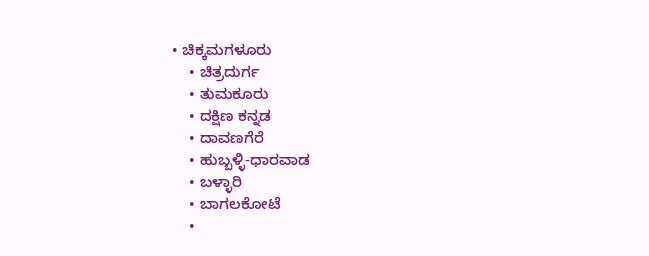• ಚಿಕ್ಕಮಗಳೂರು
    • ಚಿತ್ರದುರ್ಗ
    • ತುಮಕೂರು
    • ದಕ್ಷಿಣ ಕನ್ನಡ
    • ದಾವಣಗೆರೆ
    • ಹುಬ್ಬಳ್ಳಿ-ಧಾರವಾಡ
    • ಬಳ್ಳಾರಿ
    • ಬಾಗಲಕೋಟೆ
    •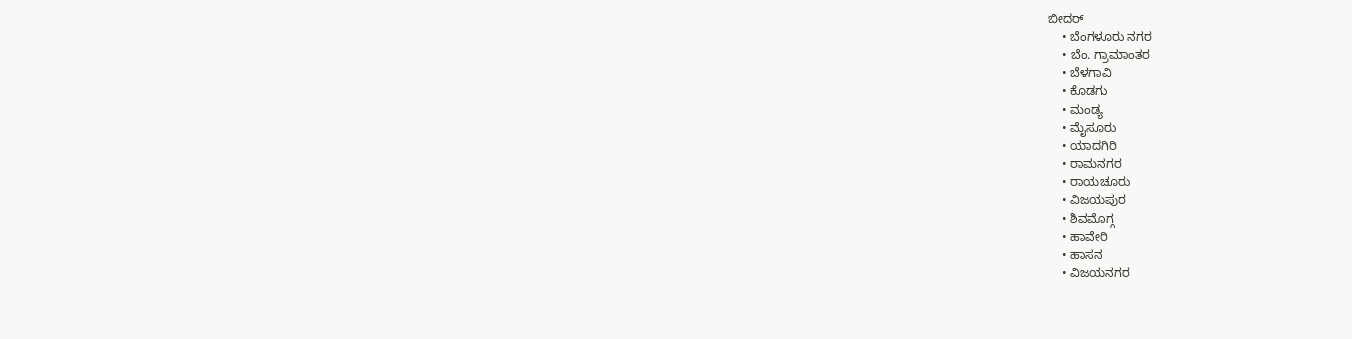ಬೀದರ್
    • ಬೆಂಗಳೂರು ನಗರ
    • ಬೆಂ. ಗ್ರಾಮಾಂತರ
    • ಬೆಳಗಾವಿ
    • ಕೊಡಗು
    • ಮಂಡ್ಯ
    • ಮೈಸೂರು
    • ಯಾದಗಿರಿ
    • ರಾಮನಗರ
    • ರಾಯಚೂರು
    • ವಿಜಯಪುರ
    • ಶಿವಮೊಗ್ಗ
    • ಹಾವೇರಿ
    • ಹಾಸನ
    • ವಿಜಯನಗರ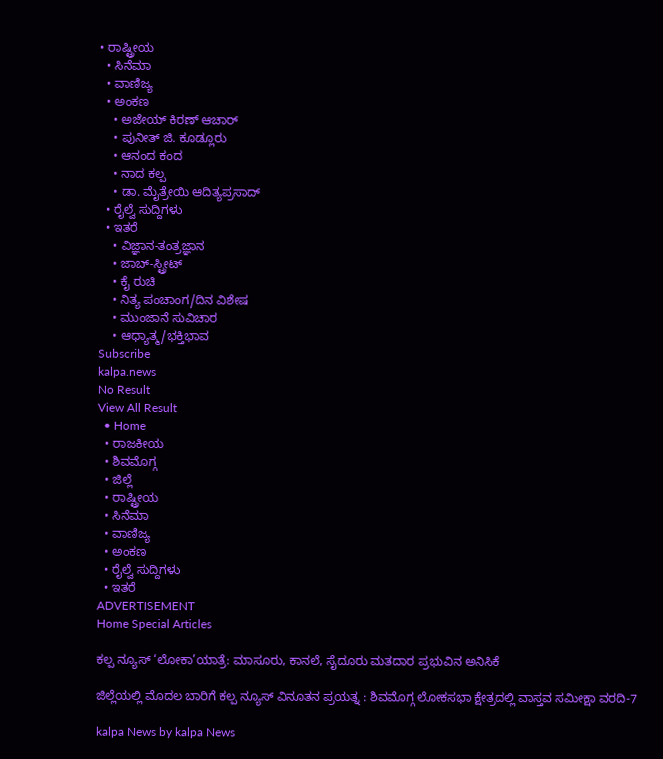• ರಾಷ್ಟ್ರೀಯ
  • ಸಿನೆಮಾ
  • ವಾಣಿಜ್ಯ
  • ಅಂಕಣ
    • ಅಜೇಯ್ ಕಿರಣ್ ಆಚಾರ್
    • ಪುನೀತ್ ಜಿ. ಕೂಡ್ಲೂರು
    • ಆನಂದ ಕಂದ
    • ನಾದ ಕಲ್ಪ
    • ಡಾ. ಮೈತ್ರೇಯಿ ಆದಿತ್ಯಪ್ರಸಾದ್
  • ರೈಲ್ವೆ ಸುದ್ದಿಗಳು
  • ಇತರೆ
    • ವಿಜ್ಞಾನ-ತಂತ್ರಜ್ಞಾನ
    • ಜಾಬ್-ಸ್ಟ್ರೀಟ್
    • ಕೈ ರುಚಿ
    • ನಿತ್ಯ ಪಂಚಾಂಗ/ದಿನ ವಿಶೇಷ
    • ಮುಂಜಾನೆ ಸುವಿಚಾರ
    • ಆಧ್ಯಾತ್ಮ/ಭಕ್ತಿಭಾವ
Subscribe
kalpa.news
No Result
View All Result
  • Home
  • ರಾಜಕೀಯ
  • ಶಿವಮೊಗ್ಗ
  • ಜಿಲ್ಲೆ
  • ರಾಷ್ಟ್ರೀಯ
  • ಸಿನೆಮಾ
  • ವಾಣಿಜ್ಯ
  • ಅಂಕಣ
  • ರೈಲ್ವೆ ಸುದ್ದಿಗಳು
  • ಇತರೆ
ADVERTISEMENT
Home Special Articles

ಕಲ್ಪ ನ್ಯೂಸ್ ‘ಲೋಕಾ’ಯಾತ್ರೆ: ಮಾಸೂರು, ಕಾನಲೆ, ಸೈದೂರು ಮತದಾರ ಪ್ರಭುವಿನ ಅನಿಸಿಕೆ

ಜಿಲ್ಲೆಯಲ್ಲಿ ಮೊದಲ ಬಾರಿಗೆ ಕಲ್ಪ ನ್ಯೂಸ್ ವಿನೂತನ ಪ್ರಯತ್ನ : ಶಿವಮೊಗ್ಗ ಲೋಕಸಭಾ ಕ್ಷೇತ್ರದಲ್ಲಿ ವಾಸ್ತವ ಸಮೀಕ್ಷಾ ವರದಿ-7

kalpa News by kalpa News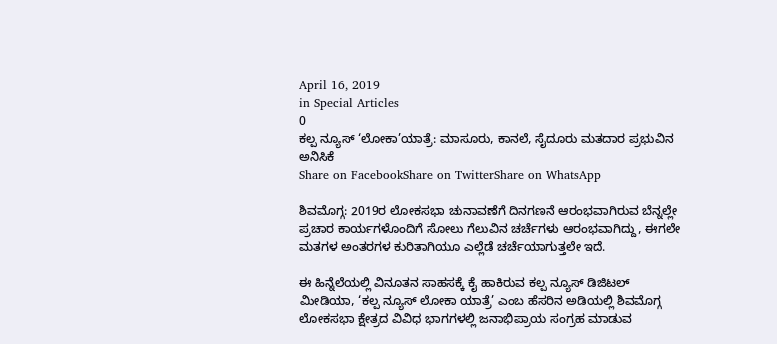April 16, 2019
in Special Articles
0
ಕಲ್ಪ ನ್ಯೂಸ್ ‘ಲೋಕಾ’ಯಾತ್ರೆ: ಮಾಸೂರು, ಕಾನಲೆ, ಸೈದೂರು ಮತದಾರ ಪ್ರಭುವಿನ ಅನಿಸಿಕೆ
Share on FacebookShare on TwitterShare on WhatsApp

ಶಿವಮೊಗ್ಗ: 2019ರ ಲೋಕಸಭಾ ಚುನಾವಣೆಗೆ ದಿನಗಣನೆ ಆರಂಭವಾಗಿರುವ ಬೆನ್ನಲ್ಲೇ ಪ್ರಚಾರ ಕಾರ್ಯಗಳೊಂದಿಗೆ ಸೋಲು ಗೆಲುವಿನ ಚರ್ಚೆಗಳು ಆರಂಭವಾಗಿದ್ದು, ಈಗಲೇ ಮತಗಳ ಅಂತರಗಳ ಕುರಿತಾಗಿಯೂ ಎಲ್ಲೆಡೆ ಚರ್ಚೆಯಾಗುತ್ತಲೇ ಇದೆ.

ಈ ಹಿನ್ನೆಲೆಯಲ್ಲಿ ವಿನೂತನ ಸಾಹಸಕ್ಕೆ ಕೈ ಹಾಕಿರುವ ಕಲ್ಪ ನ್ಯೂಸ್ ಡಿಜಿಟಲ್ ಮೀಡಿಯಾ, ‘ಕಲ್ಪ ನ್ಯೂಸ್ ಲೋಕಾ ಯಾತ್ರೆ’ ಎಂಬ ಹೆಸರಿನ ಅಡಿಯಲ್ಲಿ ಶಿವಮೊಗ್ಗ ಲೋಕಸಭಾ ಕ್ಷೇತ್ರದ ವಿವಿಧ ಭಾಗಗಳಲ್ಲಿ ಜನಾಭಿಪ್ರಾಯ ಸಂಗ್ರಹ ಮಾಡುವ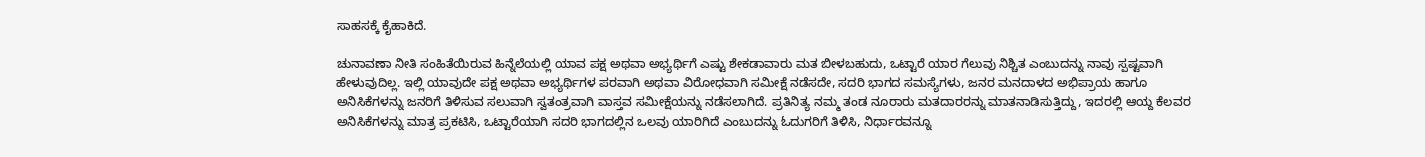ಸಾಹಸಕ್ಕೆ ಕೈಹಾಕಿದೆ.

ಚುನಾವಣಾ ನೀತಿ ಸಂಹಿತೆಯಿರುವ ಹಿನ್ನೆಲೆಯಲ್ಲಿ ಯಾವ ಪಕ್ಷ ಅಥವಾ ಅಭ್ಯರ್ಥಿಗೆ ಎಷ್ಟು ಶೇಕಡಾವಾರು ಮತ ಬೀಳಬಹುದು, ಒಟ್ಟಾರೆ ಯಾರ ಗೆಲುವು ನಿಶ್ಚಿತ ಎಂಬುದನ್ನು ನಾವು ಸ್ಪಷ್ಟವಾಗಿ ಹೇಳುವುದಿಲ್ಲ. ಇಲ್ಲಿ ಯಾವುದೇ ಪಕ್ಷ ಅಥವಾ ಅಭ್ಯರ್ಥಿಗಳ ಪರವಾಗಿ ಅಥವಾ ವಿರೋಧವಾಗಿ ಸಮೀಕ್ಷೆ ನಡೆಸದೇ, ಸದರಿ ಭಾಗದ ಸಮಸ್ಯೆಗಳು, ಜನರ ಮನದಾಳದ ಅಭಿಪ್ರಾಯ ಹಾಗೂ ಅನಿಸಿಕೆಗಳನ್ನು ಜನರಿಗೆ ತಿಳಿಸುವ ಸಲುವಾಗಿ ಸ್ವತಂತ್ರವಾಗಿ ವಾಸ್ತವ ಸಮೀಕ್ಷೆಯನ್ನು ನಡೆಸಲಾಗಿದೆ. ಪ್ರತಿನಿತ್ಯ ನಮ್ಮ ತಂಡ ನೂರಾರು ಮತದಾರರನ್ನು ಮಾತನಾಡಿಸುತ್ತಿದ್ದು, ಇದರಲ್ಲಿ ಆಯ್ದ ಕೆಲವರ ಅನಿಸಿಕೆಗಳನ್ನು ಮಾತ್ರ ಪ್ರಕಟಿಸಿ, ಒಟ್ಟಾರೆಯಾಗಿ ಸದರಿ ಭಾಗದಲ್ಲಿನ ಒಲವು ಯಾರಿಗಿದೆ ಎಂಬುದನ್ನು ಓದುಗರಿಗೆ ತಿಳಿಸಿ, ನಿರ್ಧಾರವನ್ನೂ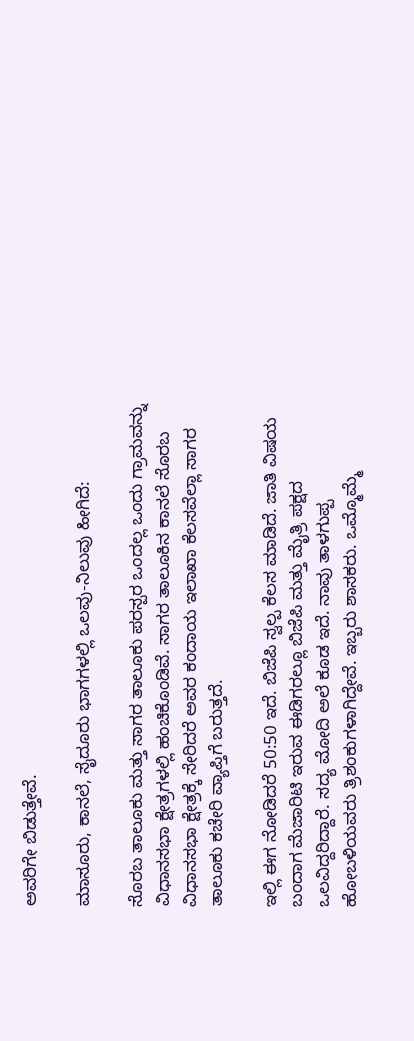ಅವರಿಗೇ ಬಿಡುತ್ತೇವೆ.

ಮಾಸೂರು, ಕಾನಲೆ, ಸೈದೂರು ಭಾಗಗಳಲ್ಲಿ ಒಲವು-ನಿಲುವು ಹೀಗಿದೆ:

ಸೊರಬ ತಾಲೂಕು ಮತ್ತು ಸಾಗರ ತಾಲೂಕು ಪರಸ್ಪರ ಒಂದಲ್ಲ ಒಂದು ಗ್ರಾಮವನ್ನು ವಿಧಾನಸಭಾ ಕ್ಷೇತ್ರಗಳಲ್ಲಿ ಹಂಚಿಕೊಂಡಿವೆ. ಸಾಗರ ತಾಲೂಕಿನ ಕಾನಲೆ ಸೊರಬ ವಿಧಾನಸಭಾ ಕ್ಷೇತ್ರಕ್ಕೆ ಸೇರಿದರೆ ಅವರ ಕಂದಾಯ ಇಲಾಖಾ ಕೆಲಸವೆಲ್ಲಾ ಸಾಗರ ತಾಲೂಕು ಕಚೇರಿ ವ್ಯಾಪ್ತಿಗೆ ಬರುತ್ತದೆ.

ಇಲ್ಲಿ ಈಗ ನೋಡಿದರೆ 50:50 ಇದೆ. ಬಿಜೆಪಿ ಸ್ವಲ್ಪ ಕೆಲಸ ಮಾಡಿದೆ. ಜಾತಿ ವಿಷಯ ಬಂದಾಗ ಮೆಜಾರಿಟಿ ಇರುವ ಈಡಿಗರಲ್ಲೂ ಬಿಜೆಪಿ ಮತ್ತು ಮೈತ್ರಿ ಪಕ್ಷದ ಒಲವಿದ್ದರಿದ್ದಾರೆ. ಸದ್ಯ ಮೋದಿ ಅಲೆ ಕೂಡ ಇದೆ. ನಾವು ತಾಳಗುಪ್ಪ ಹೋಬಳಿಯವರು ತ್ರಿಶಂಕುಗಳಾಗಿದ್ದೇವೆ. ಇಬ್ಬರು ಶಾಸಕರು. ಒಮ್ಮೊಮ್ಮೆ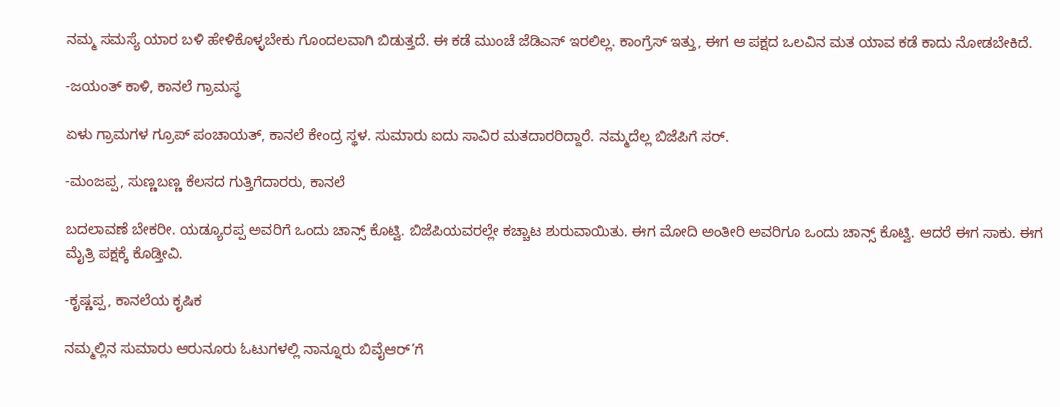ನಮ್ಮ ಸಮಸ್ಯೆ ಯಾರ ಬಳಿ ಹೇಳಿಕೊಳ್ಳಬೇಕು ಗೊಂದಲವಾಗಿ ಬಿಡುತ್ತದೆ. ಈ ಕಡೆ ಮುಂಚೆ ಜೆಡಿಎಸ್ ಇರಲಿಲ್ಲ. ಕಾಂಗ್ರೆಸ್ ಇತ್ತು, ಈಗ ಆ ಪಕ್ಷದ ಒಲವಿನ ಮತ ಯಾವ ಕಡೆ ಕಾದು ನೋಡಬೇಕಿದೆ.

-ಜಯಂತ್ ಕಾಳಿ, ಕಾನಲೆ ಗ್ರಾಮಸ್ಥ

ಏಳು ಗ್ರಾಮಗಳ ಗ್ರೂಪ್ ಪಂಚಾಯತ್, ಕಾನಲೆ ಕೇಂದ್ರ ಸ್ಥಳ. ಸುಮಾರು ಐದು ಸಾವಿರ ಮತದಾರರಿದ್ದಾರೆ. ನಮ್ಮದೆಲ್ಲ ಬಿಜೆಪಿಗೆ ಸರ್.

-ಮಂಜಪ್ಪ, ಸುಣ್ಣಬಣ್ಣ ಕೆಲಸದ ಗುತ್ತಿಗೆದಾರರು, ಕಾನಲೆ

ಬದಲಾವಣೆ ಬೇಕರೀ. ಯಡ್ಯೂರಪ್ಪ ಅವರಿಗೆ ಒಂದು ಚಾನ್ಸ್‌ ಕೊಟ್ವಿ. ಬಿಜೆಪಿಯವರಲ್ಲೇ ಕಚ್ಚಾಟ ಶುರುವಾಯಿತು. ಈಗ ಮೋದಿ ಅಂತೀರಿ ಅವರಿಗೂ ಒಂದು ಚಾನ್ಸ್‌ ಕೊಟ್ವಿ. ಆದರೆ ಈಗ ಸಾಕು. ಈಗ ಮೈತ್ರಿ ಪಕ್ಷಕ್ಕೆ ಕೊಡ್ತೀವಿ.

-ಕೃಷ್ಣಪ್ಪ, ಕಾನಲೆಯ ಕೃಷಿಕ

ನಮ್ಮಲ್ಲಿನ ಸುಮಾರು ಆರುನೂರು ಓಟುಗಳಲ್ಲಿ ನಾನ್ನೂರು ಬಿವೈಆರ್’ಗೆ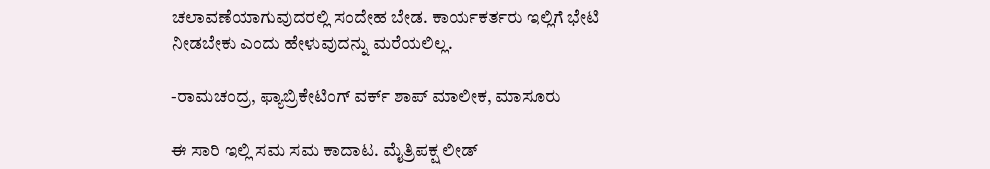ಚಲಾವಣೆಯಾಗುವುದರಲ್ಲಿ ಸಂದೇಹ ಬೇಡ. ಕಾರ್ಯಕರ್ತರು ಇಲ್ಲಿಗೆ ಭೇಟಿ ನೀಡಬೇಕು ಎಂದು ಹೇಳುವುದನ್ನು ಮರೆಯಲಿಲ್ಲ.

-ರಾಮಚಂದ್ರ, ಫ್ಯಾಬ್ರಿಕೇಟಿಂಗ್ ವರ್ಕ್ ಶಾಪ್ ಮಾಲೀಕ, ಮಾಸೂರು

ಈ ಸಾರಿ ಇಲ್ಲಿ ಸಮ ಸಮ ಕಾದಾಟ. ಮೈತ್ರಿಪಕ್ಷ ಲೀಡ್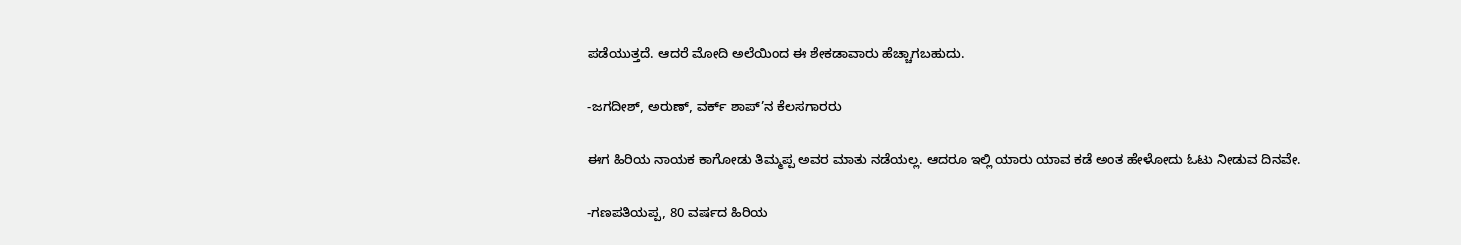ಪಡೆಯುತ್ತದೆ. ಆದರೆ ಮೋದಿ ಅಲೆಯಿಂದ ಈ ಶೇಕಡಾವಾರು ಹೆಚ್ಚಾಗಬಹುದು.

-ಜಗದೀಶ್, ಅರುಣ್, ವರ್ಕ್ ಶಾಪ್’ನ ಕೆಲಸಗಾರರು

ಈಗ ಹಿರಿಯ ನಾಯಕ ಕಾಗೋಡು ತಿಮ್ಮಪ್ಪ ಅವರ ಮಾತು ನಡೆಯಲ್ಲ. ಆದರೂ ಇಲ್ಲಿ ಯಾರು ಯಾವ ಕಡೆ ಅಂತ ಹೇಳೋದು ಓಟು ನೀಡುವ ದಿನವೇ.

-ಗಣಪತಿಯಪ್ಪ, 80 ವರ್ಷದ ಹಿರಿಯ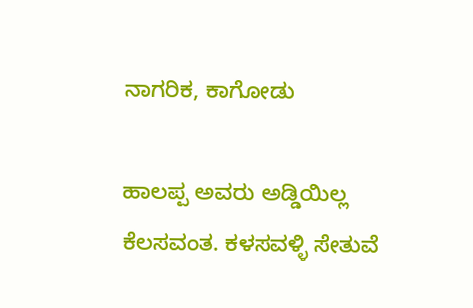ನಾಗರಿಕ, ಕಾಗೋಡು

ಹಾಲಪ್ಪ ಅವರು ಅಡ್ಡಿಯಿಲ್ಲ ಕೆಲಸವಂತ. ಕಳಸವಳ್ಳಿ ಸೇತುವೆ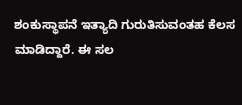ಶಂಕುಸ್ಥಾಪನೆ ಇತ್ಯಾದಿ ಗುರುತಿಸುವಂತಹ ಕೆಲಸ ಮಾಡಿದ್ದಾರೆ. ಈ ಸಲ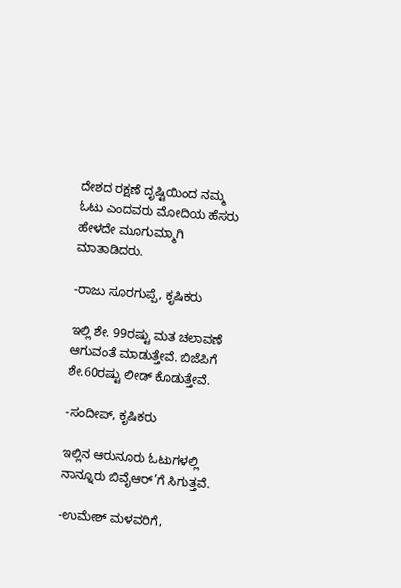ದೇಶದ ರಕ್ಷಣೆ ದೃಷ್ಟಿಯಿಂದ ನಮ್ಮ ಓಟು ಎಂದವರು ಮೋದಿಯ ಹೆಸರು ಹೇಳದೇ ಮೂಗುಮ್ಮಾಗಿ ಮಾತಾಡಿದರು.

-ರಾಜು ಸೂರಗುಪ್ಪೆ, ಕೃಷಿಕರು

ಇಲ್ಲಿ ಶೇ. 99ರಷ್ಟು ಮತ ಚಲಾವಣೆ ಆಗುವಂತೆ ಮಾಡುತ್ತೇವೆ. ಬಿಜೆಪಿಗೆ ಶೇ.60ರಷ್ಟು ಲೀಡ್ ಕೊಡುತ್ತೇವೆ.

-ಸಂದೀಪ್, ಕೃಷಿಕರು

ಇಲ್ಲಿನ ಆರುನೂರು ಓಟುಗಳಲ್ಲಿ ನಾನ್ನೂರು ಬಿವೈಆರ್’ಗೆ ಸಿಗುತ್ತವೆ.

-ಉಮೇಶ್ ಮಳವರಿಗೆ,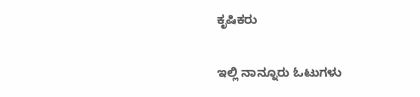ಕೃಷಿಕರು

ಇಲ್ಲಿ ನಾನ್ನೂರು ಓಟುಗಳು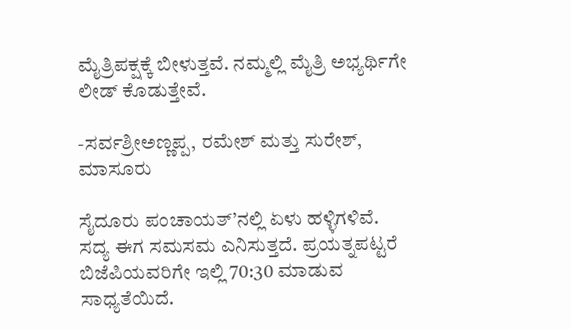ಮೈತ್ರಿಪಕ್ಷಕ್ಕೆ ಬೀಳುತ್ತವೆ. ನಮ್ಮಲ್ಲಿ ಮೈತ್ರಿ ಅಭ್ಯರ್ಥಿಗೇ ಲೀಡ್ ಕೊಡುತ್ತೇವೆ.

-ಸರ್ವಶ್ರೀಅಣ್ಣಪ್ಪ, ರಮೇಶ್ ಮತ್ತು ಸುರೇಶ್, ಮಾಸೂರು

ಸೈದೂರು ಪಂಚಾಯತ್’ನಲ್ಲಿ ಏಳು ಹಳ್ಳಿಗಳಿವೆ. ಸದ್ಯ ಈಗ ಸಮಸಮ ಎನಿಸುತ್ತದೆ. ಪ್ರಯತ್ನಪಟ್ಟರೆ ಬಿಜೆಪಿಯವರಿಗೇ ಇಲ್ಲಿ 70:30 ಮಾಡುವ ಸಾಧ್ಯತೆಯಿದೆ.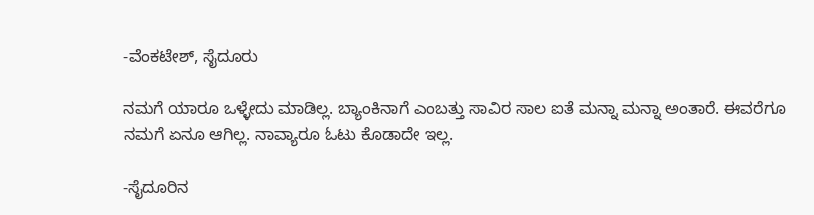-ವೆಂಕಟೇಶ್, ಸೈದೂರು

ನಮಗೆ ಯಾರೂ ಒಳ್ಳೇದು ಮಾಡಿಲ್ಲ. ಬ್ಯಾಂಕಿನಾಗೆ ಎಂಬತ್ತು ಸಾವಿರ ಸಾಲ ಐತೆ ಮನ್ನಾ ಮನ್ನಾ ಅಂತಾರೆ. ಈವರೆಗೂ ನಮಗೆ ಏನೂ ಆಗಿಲ್ಲ. ನಾವ್ಯಾರೂ ಓಟು ಕೊಡಾದೇ ಇಲ್ಲ.

-ಸೈದೂರಿನ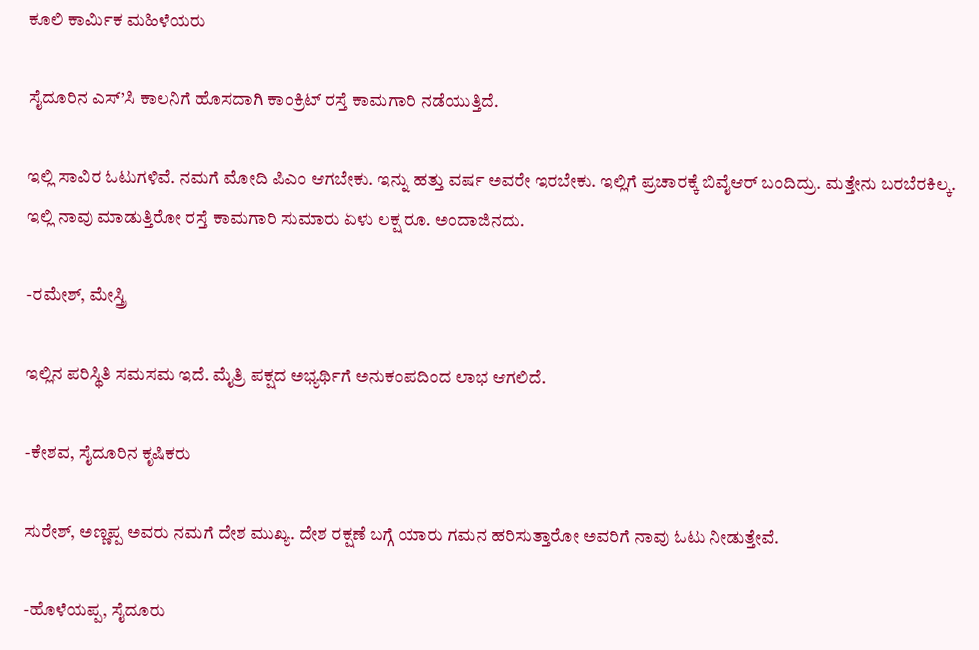ಕೂಲಿ ಕಾರ್ಮಿಕ ಮಹಿಳೆಯರು

ಸೈದೂರಿನ ಎಸ್’ಸಿ ಕಾಲನಿಗೆ ಹೊಸದಾಗಿ ಕಾಂಕ್ರಿಟ್ ರಸ್ತೆ ಕಾಮಗಾರಿ ನಡೆಯುತ್ತಿದೆ.

ಇಲ್ಲಿ ಸಾವಿರ ಓಟುಗಳಿವೆ. ನಮಗೆ ಮೋದಿ ಪಿಎಂ ಆಗಬೇಕು. ಇನ್ನು ಹತ್ತು ವರ್ಷ ಅವರೇ ಇರಬೇಕು. ಇಲ್ಲಿಗೆ ಪ್ರಚಾರಕ್ಕೆ ಬಿವೈಆರ್ ಬಂದಿದ್ರು. ಮತ್ತೇನು ಬರಬೆರಕಿಲ್ಕ. ಇಲ್ಲಿ ನಾವು ಮಾಡುತ್ತಿರೋ ರಸ್ತೆ ಕಾಮಗಾರಿ ಸುಮಾರು ಏಳು ಲಕ್ಷ ರೂ. ಅಂದಾಜಿನದು.

-ರಮೇಶ್, ಮೇಸ್ತ್ರಿ

ಇಲ್ಲಿನ ಪರಿಸ್ಥಿತಿ ಸಮಸಮ ಇದೆ. ಮೈತ್ರಿ ಪಕ್ಷದ ಅಭ್ಯರ್ಥಿಗೆ ಅನುಕಂಪದಿಂದ ಲಾಭ ಆಗಲಿದೆ.

-ಕೇಶವ, ಸೈದೂರಿನ ಕೃಷಿಕರು

ಸುರೇಶ್, ಅಣ್ಣಪ್ಪ ಅವರು ನಮಗೆ ದೇಶ ಮುಖ್ಯ. ದೇಶ ರಕ್ಷಣೆ ಬಗ್ಗೆ ಯಾರು ಗಮನ ಹರಿಸುತ್ತಾರೋ ಅವರಿಗೆ ನಾವು ಓಟು ನೀಡುತ್ತೇವೆ.

-ಹೊಳೆಯಪ್ಪ, ಸೈದೂರು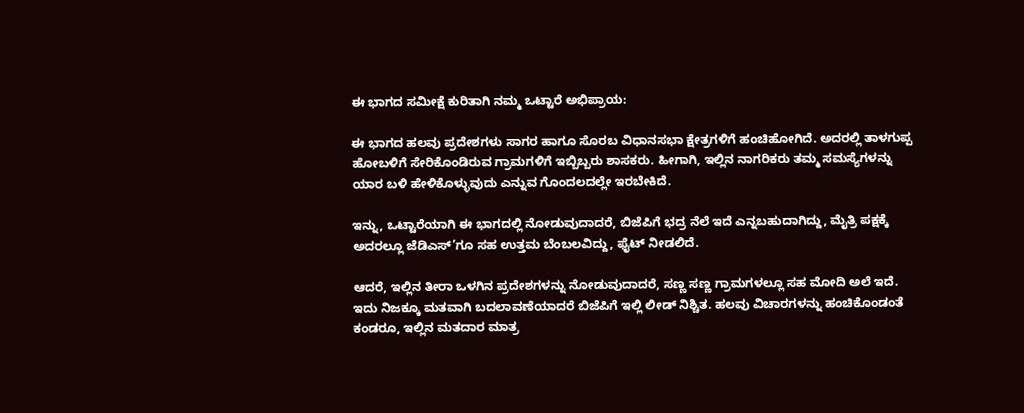ಈ ಭಾಗದ ಸಮೀಕ್ಷೆ ಕುರಿತಾಗಿ ನಮ್ಮ ಒಟ್ಟಾರೆ ಅಭಿಪ್ರಾಯ:

ಈ ಭಾಗದ ಹಲವು ಪ್ರದೇಶಗಳು ಸಾಗರ ಹಾಗೂ ಸೊರಬ ವಿಧಾನಸಭಾ ಕ್ಷೇತ್ರಗಳಿಗೆ ಹಂಚಿಹೋಗಿದೆ. ಅದರಲ್ಲಿ ತಾಳಗುಪ್ಪ ಹೋಬಳಿಗೆ ಸೇರಿಕೊಂಡಿರುವ ಗ್ರಾಮಗಳಿಗೆ ಇಬ್ಬಿಬ್ಬರು ಶಾಸಕರು. ಹೀಗಾಗಿ, ಇಲ್ಲಿನ ನಾಗರಿಕರು ತಮ್ಮ ಸಮಸ್ಯೆಗಳನ್ನು ಯಾರ ಬಳಿ ಹೇಳಿಕೊಳ್ಳುವುದು ಎನ್ನುವ ಗೊಂದಲದಲ್ಲೇ ಇರಬೇಕಿದೆ.

ಇನ್ನು, ಒಟ್ಟಾರೆಯಾಗಿ ಈ ಭಾಗದಲ್ಲಿ ನೋಡುವುದಾದರೆ, ಬಿಜೆಪಿಗೆ ಭದ್ರ ನೆಲೆ ಇದೆ ಎನ್ನಬಹುದಾಗಿದ್ದು, ಮೈತ್ರಿ ಪಕ್ಷಕ್ಕೆ ಅದರಲ್ಲೂ ಜೆಡಿಎಸ್’ಗೂ ಸಹ ಉತ್ತಮ ಬೆಂಬಲವಿದ್ದು, ಫೈಟ್ ನೀಡಲಿದೆ.

ಆದರೆ, ಇಲ್ಲಿನ ತೀರಾ ಒಳಗಿನ ಪ್ರದೇಶಗಳನ್ನು ನೋಡುವುದಾದರೆ, ಸಣ್ಣ ಸಣ್ಣ ಗ್ರಾಮಗಳಲ್ಲೂ ಸಹ ಮೋದಿ ಅಲೆ ಇದೆ. ಇದು ನಿಜಕ್ಕೂ ಮತವಾಗಿ ಬದಲಾವಣೆಯಾದರೆ ಬಿಜೆಪಿಗೆ ಇಲ್ಲಿ ಲೀಡ್ ನಿಶ್ಚಿತ. ಹಲವು ವಿಚಾರಗಳನ್ನು ಹಂಚಿಕೊಂಡಂತೆ ಕಂಡರೂ, ಇಲ್ಲಿನ ಮತದಾರ ಮಾತ್ರ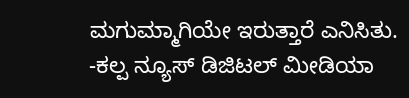ಮಗುಮ್ಮಾಗಿಯೇ ಇರುತ್ತಾರೆ ಎನಿಸಿತು.
-ಕಲ್ಪ ನ್ಯೂಸ್ ಡಿಜಿಟಲ್ ಮೀಡಿಯಾ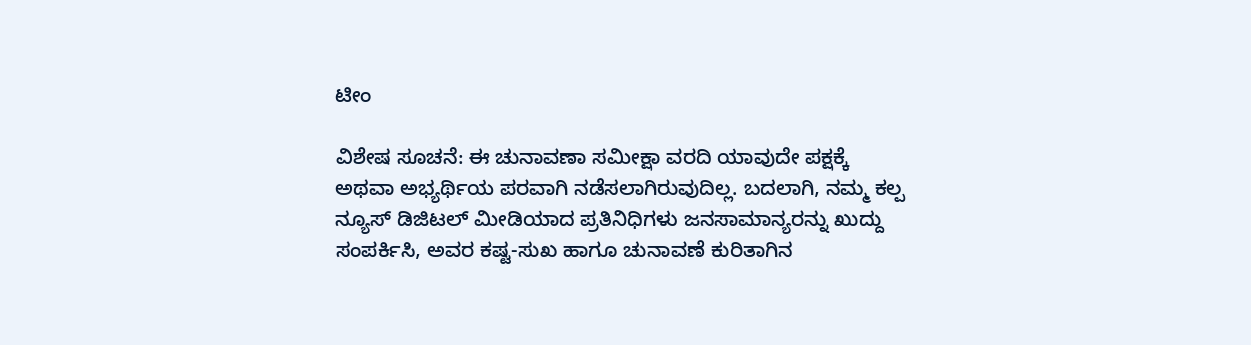ಟೀಂ

ವಿಶೇಷ ಸೂಚನೆ: ಈ ಚುನಾವಣಾ ಸಮೀಕ್ಷಾ ವರದಿ ಯಾವುದೇ ಪಕ್ಷಕ್ಕೆ ಅಥವಾ ಅಭ್ಯರ್ಥಿಯ ಪರವಾಗಿ ನಡೆಸಲಾಗಿರುವುದಿಲ್ಲ. ಬದಲಾಗಿ, ನಮ್ಮ ಕಲ್ಪ ನ್ಯೂಸ್ ಡಿಜಿಟಲ್ ಮೀಡಿಯಾದ ಪ್ರತಿನಿಧಿಗಳು ಜನಸಾಮಾನ್ಯರನ್ನು ಖುದ್ದು ಸಂಪರ್ಕಿಸಿ, ಅವರ ಕಷ್ಟ-ಸುಖ ಹಾಗೂ ಚುನಾವಣೆ ಕುರಿತಾಗಿನ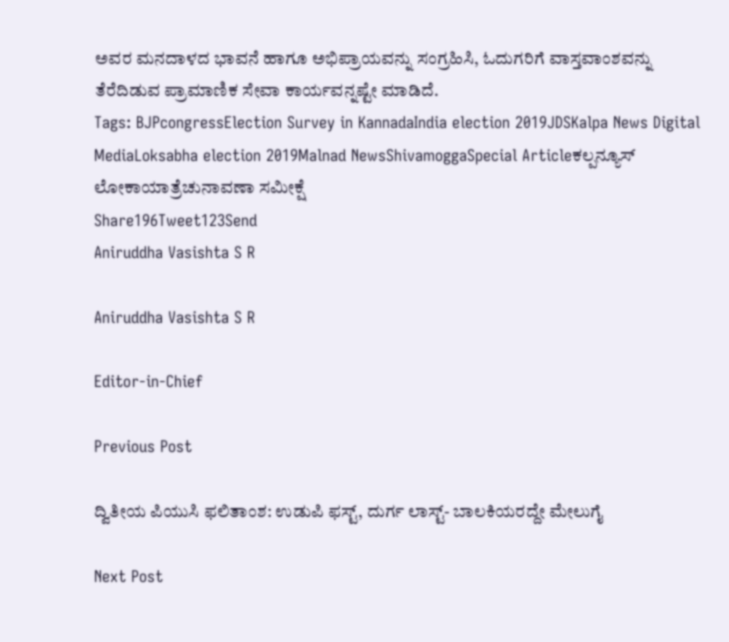ಅವರ ಮನದಾಳದ ಭಾವನೆ ಹಾಗೂ ಅಭಿಪ್ರಾಯವನ್ನು ಸಂಗ್ರಹಿಸಿ, ಓದುಗರಿಗೆ ವಾಸ್ತವಾಂಶವನ್ನು ತೆರೆದಿಡುವ ಪ್ರಾಮಾಣಿಕ ಸೇವಾ ಕಾರ್ಯವನ್ನಷ್ಟೇ ಮಾಡಿದೆ.
Tags: BJPcongressElection Survey in KannadaIndia election 2019JDSKalpa News Digital MediaLoksabha election 2019Malnad NewsShivamoggaSpecial Articleಕಲ್ಪನ್ಯೂಸ್ ಲೋಕಾಯಾತ್ರೆಚುನಾವಣಾ ಸಮೀಕ್ಷೆ
Share196Tweet123Send
Aniruddha Vasishta S R

Aniruddha Vasishta S R

Editor-in-Chief

Previous Post

ದ್ವಿತೀಯ ಪಿಯುಸಿ ಫಲಿತಾಂಶ: ಉಡುಪಿ ಫಸ್ಟ್‌, ದುರ್ಗ ಲಾಸ್ಟ್‌- ಬಾಲಕಿಯರದ್ದೇ ಮೇಲುಗೈ

Next Post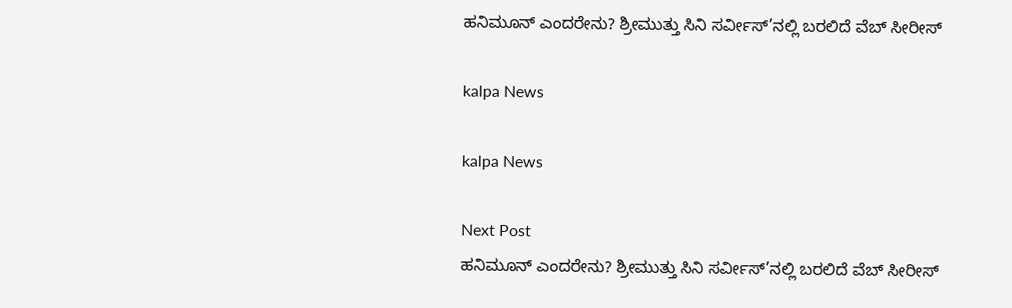ಹನಿಮೂನ್ ಎಂದರೇನು? ಶ್ರೀಮುತ್ತು ಸಿನಿ ಸರ್ವೀಸ್’ನಲ್ಲಿ ಬರಲಿದೆ ವೆಬ್ ಸೀರೀಸ್

kalpa News

kalpa News

Next Post
ಹನಿಮೂನ್ ಎಂದರೇನು? ಶ್ರೀಮುತ್ತು ಸಿನಿ ಸರ್ವೀಸ್’ನಲ್ಲಿ ಬರಲಿದೆ ವೆಬ್ ಸೀರೀಸ್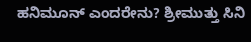ಹನಿಮೂನ್ ಎಂದರೇನು? ಶ್ರೀಮುತ್ತು ಸಿನಿ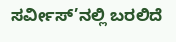ಸರ್ವೀಸ್’ನಲ್ಲಿ ಬರಲಿದೆ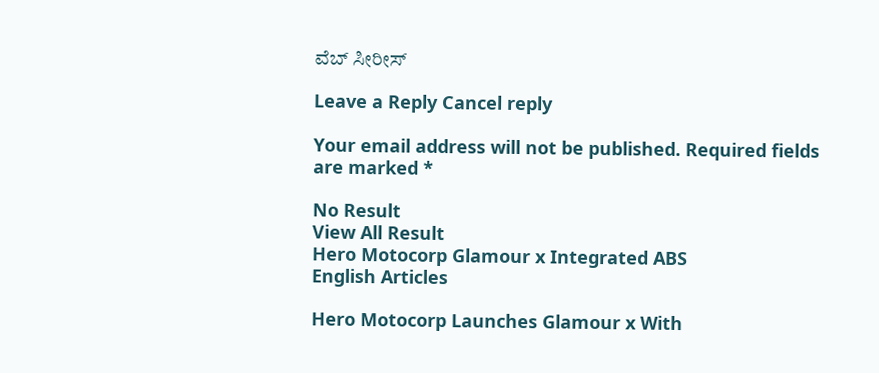ವೆಬ್ ಸೀರೀಸ್

Leave a Reply Cancel reply

Your email address will not be published. Required fields are marked *

No Result
View All Result
Hero Motocorp Glamour x Integrated ABS
English Articles

Hero Motocorp Launches Glamour x With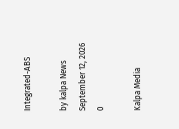Integrated-ABS

by kalpa News
September 12, 2026
0

Kalpa Media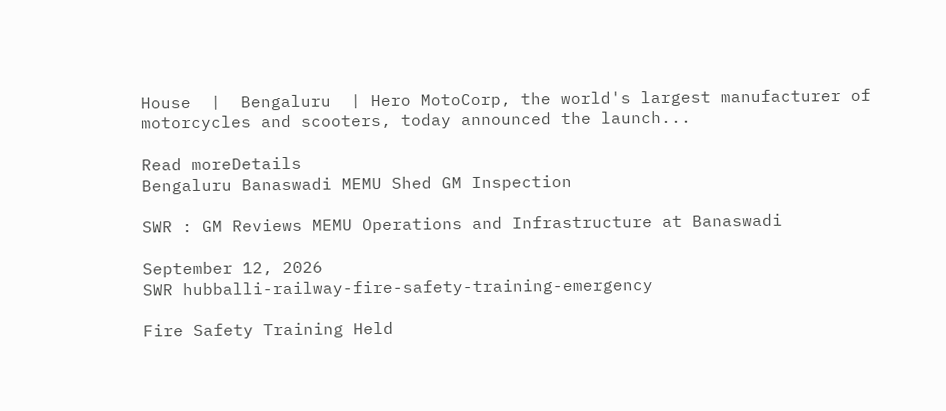House  |  Bengaluru  | Hero MotoCorp, the world's largest manufacturer of motorcycles and scooters, today announced the launch...

Read moreDetails
Bengaluru Banaswadi MEMU Shed GM Inspection

SWR : GM Reviews MEMU Operations and Infrastructure at Banaswadi

September 12, 2026
SWR hubballi-railway-fire-safety-training-emergency

Fire Safety Training Held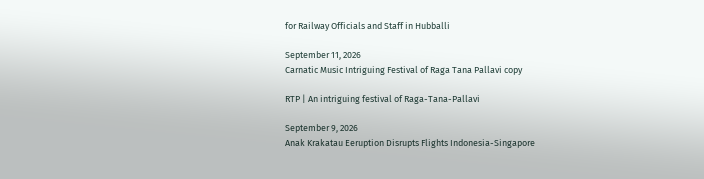for Railway Officials and Staff in Hubballi

September 11, 2026
Carnatic Music Intriguing Festival of Raga Tana Pallavi copy

RTP | An intriguing festival of Raga-Tana-Pallavi

September 9, 2026
Anak Krakatau Eeruption Disrupts Flights Indonesia-Singapore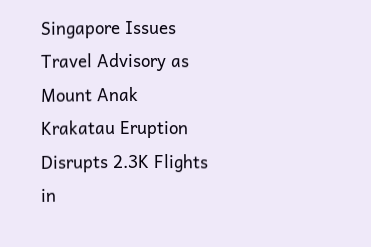Singapore Issues Travel Advisory as Mount Anak Krakatau Eruption Disrupts 2.3K Flights in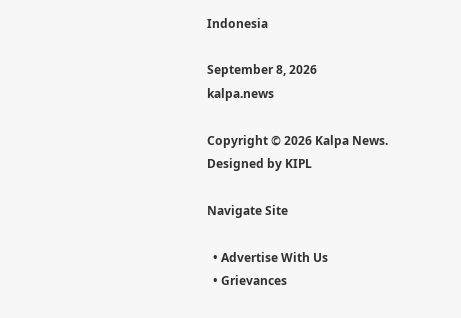Indonesia

September 8, 2026
kalpa.news

Copyright © 2026 Kalpa News. Designed by KIPL

Navigate Site

  • Advertise With Us
  • Grievances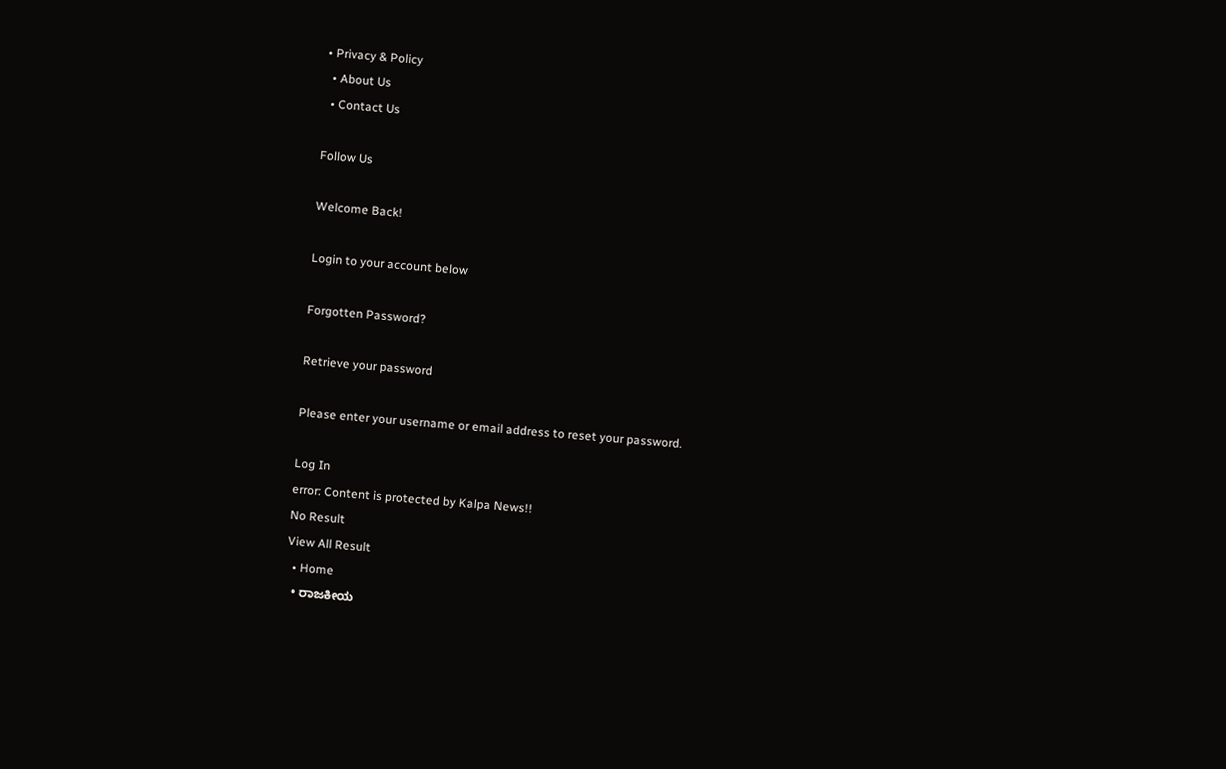• Privacy & Policy
  • About Us
  • Contact Us

Follow Us

Welcome Back!

Login to your account below

Forgotten Password?

Retrieve your password

Please enter your username or email address to reset your password.

Log In
error: Content is protected by Kalpa News!!
No Result
View All Result
  • Home
  • ರಾಜಕೀಯ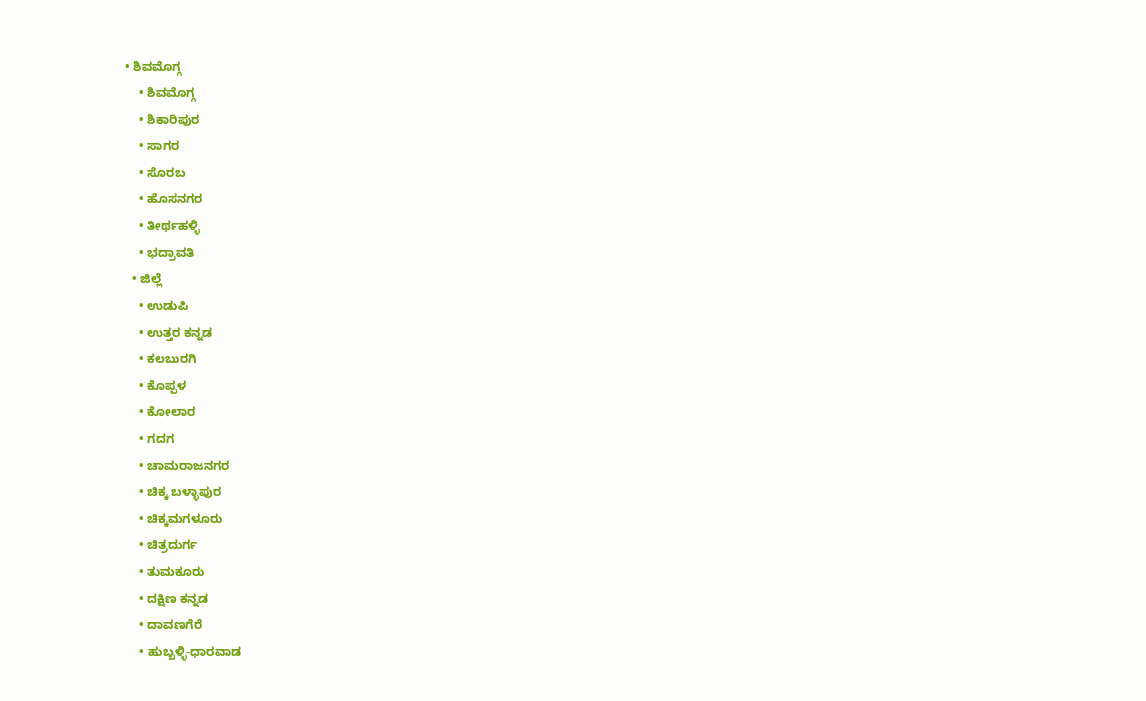• ಶಿವಮೊಗ್ಗ
    • ಶಿವಮೊಗ್ಗ
    • ಶಿಕಾರಿಪುರ
    • ಸಾಗರ
    • ಸೊರಬ
    • ಹೊಸನಗರ
    • ತೀರ್ಥಹಳ್ಳಿ
    • ಭದ್ರಾವತಿ
  • ಜಿಲ್ಲೆ
    • ಉಡುಪಿ
    • ಉತ್ತರ ಕನ್ನಡ
    • ಕಲಬುರಗಿ
    • ಕೊಪ್ಪಳ
    • ಕೋಲಾರ
    • ಗದಗ
    • ಚಾಮರಾಜನಗರ
    • ಚಿಕ್ಕ ಬಳ್ಳಾಪುರ
    • ಚಿಕ್ಕಮಗಳೂರು
    • ಚಿತ್ರದುರ್ಗ
    • ತುಮಕೂರು
    • ದಕ್ಷಿಣ ಕನ್ನಡ
    • ದಾವಣಗೆರೆ
    • ಹುಬ್ಬಳ್ಳಿ-ಧಾರವಾಡ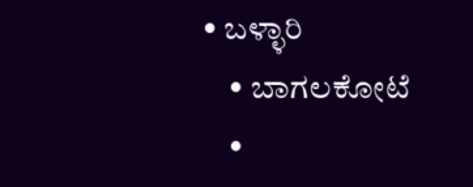• ಬಳ್ಳಾರಿ
    • ಬಾಗಲಕೋಟೆ
    •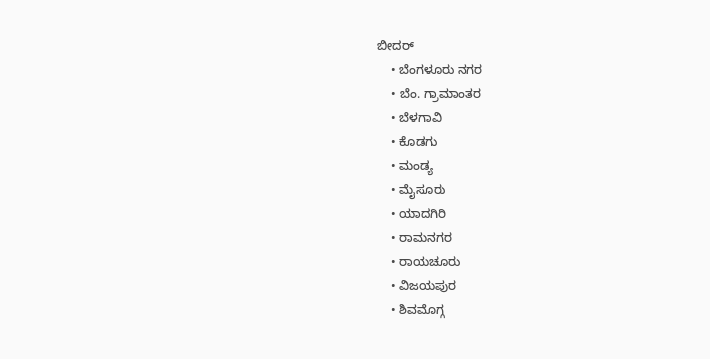ಬೀದರ್
    • ಬೆಂಗಳೂರು ನಗರ
    • ಬೆಂ. ಗ್ರಾಮಾಂತರ
    • ಬೆಳಗಾವಿ
    • ಕೊಡಗು
    • ಮಂಡ್ಯ
    • ಮೈಸೂರು
    • ಯಾದಗಿರಿ
    • ರಾಮನಗರ
    • ರಾಯಚೂರು
    • ವಿಜಯಪುರ
    • ಶಿವಮೊಗ್ಗ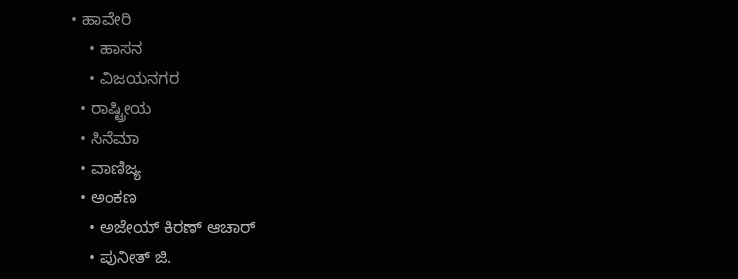• ಹಾವೇರಿ
    • ಹಾಸನ
    • ವಿಜಯನಗರ
  • ರಾಷ್ಟ್ರೀಯ
  • ಸಿನೆಮಾ
  • ವಾಣಿಜ್ಯ
  • ಅಂಕಣ
    • ಅಜೇಯ್ ಕಿರಣ್ ಆಚಾರ್
    • ಪುನೀತ್ ಜಿ.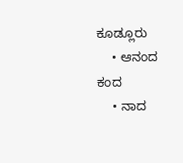ಕೂಡ್ಲೂರು
    • ಆನಂದ ಕಂದ
    • ನಾದ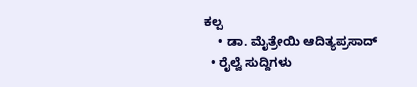ಕಲ್ಪ
    • ಡಾ. ಮೈತ್ರೇಯಿ ಆದಿತ್ಯಪ್ರಸಾದ್
  • ರೈಲ್ವೆ ಸುದ್ದಿಗಳು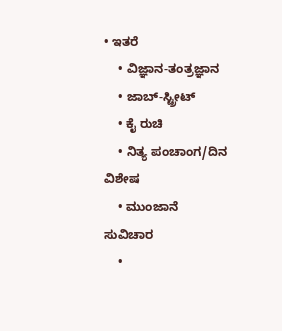• ಇತರೆ
    • ವಿಜ್ಞಾನ-ತಂತ್ರಜ್ಞಾನ
    • ಜಾಬ್-ಸ್ಟ್ರೀಟ್
    • ಕೈ ರುಚಿ
    • ನಿತ್ಯ ಪಂಚಾಂಗ/ದಿನ ವಿಶೇಷ
    • ಮುಂಜಾನೆ ಸುವಿಚಾರ
    •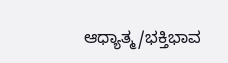ಆಧ್ಯಾತ್ಮ/ಭಕ್ತಿಭಾವ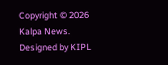Copyright © 2026 Kalpa News. Designed by KIPL